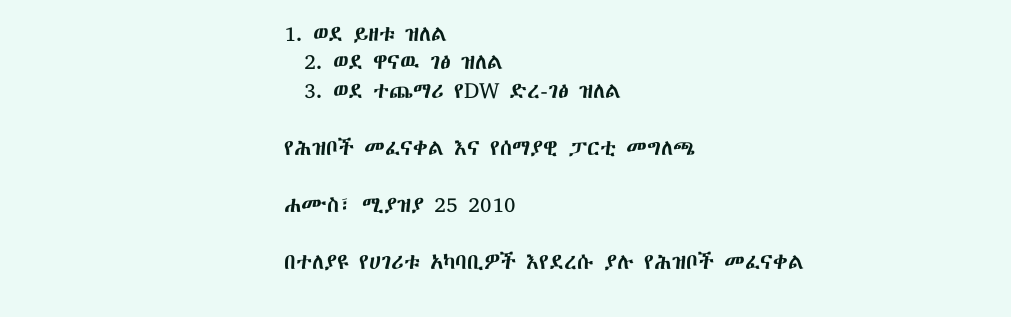1. ወደ ይዘቱ ዝለል
  2. ወደ ዋናዉ ገፅ ዝለል
  3. ወደ ተጨማሪ የDW ድረ-ገፅ ዝለል

የሕዝቦች መፈናቀል እና የሰማያዊ ፓርቲ መግለጫ

ሐሙስ፣ ሚያዝያ 25 2010

በተለያዩ የሀገሪቱ አካባቢዎች እየደረሱ ያሉ የሕዝቦች መፈናቀል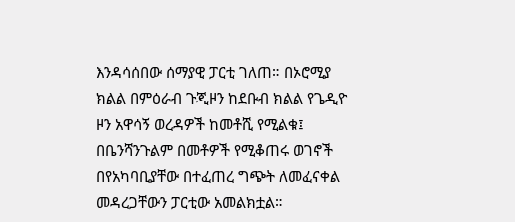እንዳሳሰበው ሰማያዊ ፓርቲ ገለጠ። በኦሮሚያ ክልል በምዕራብ ጉጂዞን ከደቡብ ክልል የጌዲዮ ዞን አዋሳኝ ወረዳዎች ከመቶሺ የሚልቁ፤ በቤንሻንጉልም በመቶዎች የሚቆጠሩ ወገኖች በየአካባቢያቸው በተፈጠረ ግጭት ለመፈናቀል መዳረጋቸውን ፓርቲው አመልክቷል።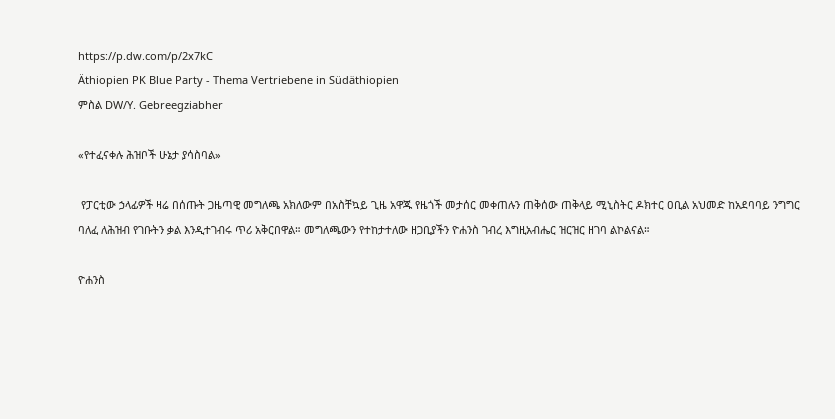https://p.dw.com/p/2x7kC
Äthiopien PK Blue Party - Thema Vertriebene in Südäthiopien
ምስል DW/Y. Gebreegziabher

«የተፈናቀሉ ሕዝቦች ሁኔታ ያሳስባል»

 የፓርቲው ኃላፊዎች ዛሬ በሰጡት ጋዜጣዊ መግለጫ አክለውም በአስቸኳይ ጊዜ አዋጁ የዜጎች መታሰር መቀጠሉን ጠቅሰው ጠቅላይ ሚኒስትር ዶክተር ዐቢል አህመድ ከአደባባይ ንግግር ባለፈ ለሕዝብ የገቡትን ቃል እንዲተገብሩ ጥሪ አቅርበዋል። መግለጫውን የተከታተለው ዘጋቢያችን ዮሐንስ ገብረ እግዚአብሔር ዝርዝር ዘገባ ልኮልናል።

ዮሐንስ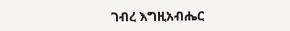ገብረ እግዚአብሔር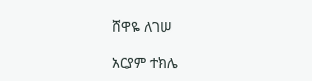ሸዋዬ ለገሠ

አርያም ተክሌ